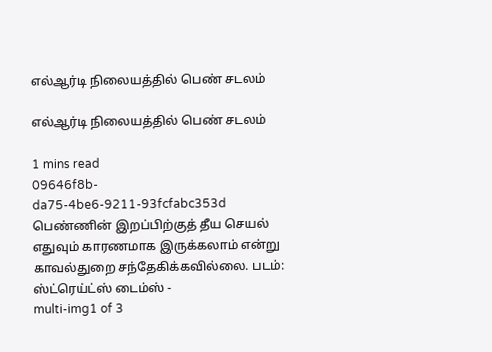எல்ஆர்டி நிலையத்தில் பெண் சடலம்

எல்ஆர்டி நிலையத்தில் பெண் சடலம்

1 mins read
09646f8b-da75-4be6-9211-93fcfabc353d
பெண்ணின் இறப்பிற்குத் தீய செயல் எதுவும் காரணமாக இருக்கலாம் என்று காவல்துறை சந்தேகிக்கவில்லை. படம்: ஸ்ட்ரெய்ட்ஸ் டைம்ஸ் -
multi-img1 of 3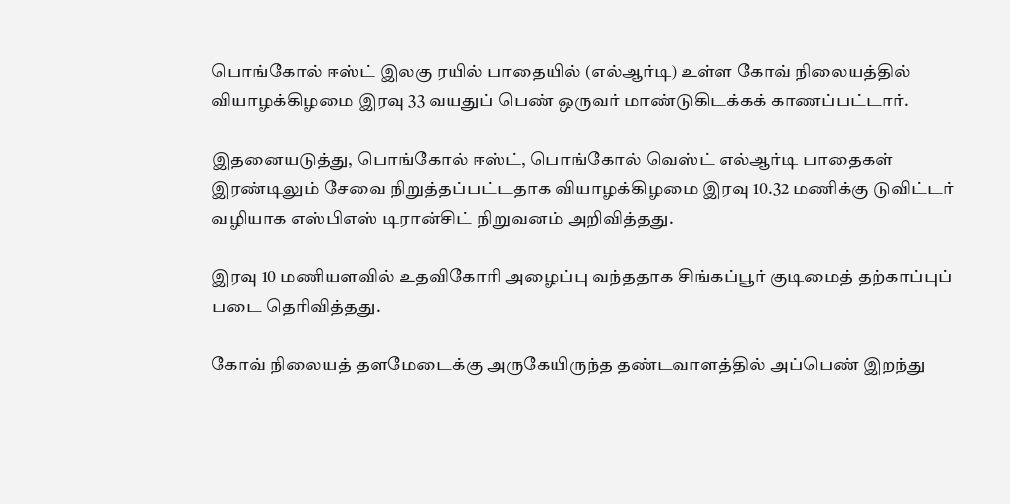பொங்கோல் ஈஸ்ட் இலகு ரயில் பாதையில் (எல்ஆர்டி) உள்ள கோவ் நிலையத்தில் வியாழக்கிழமை இரவு 33 வயதுப் பெண் ஒருவர் மாண்டுகிடக்கக் காணப்பட்டார்.

இதனையடுத்து, பொங்கோல் ஈஸ்ட், பொங்கோல் வெஸ்ட் எல்ஆர்டி பாதைகள் இரண்டிலும் சேவை நிறுத்தப்பட்டதாக வியாழக்கிழமை இரவு 10.32 மணிக்கு டுவிட்டர் வழியாக எஸ்பிஎஸ் டிரான்சிட் நிறுவனம் அறிவித்தது.

இரவு 10 மணியளவில் உதவிகோரி அழைப்பு வந்ததாக சிங்கப்பூர் குடிமைத் தற்காப்புப் படை தெரிவித்தது.

கோவ் நிலையத் தளமேடைக்கு அருகேயிருந்த தண்டவாளத்தில் அப்பெண் இறந்து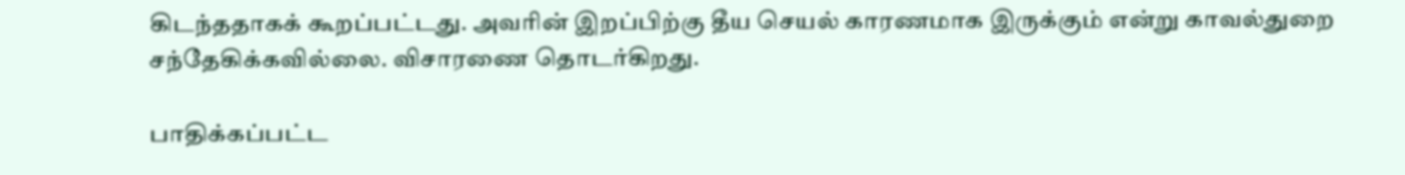கிடந்ததாகக் கூறப்பட்டது. அவரின் இறப்பிற்கு தீய செயல் காரணமாக இருக்கும் என்று காவல்துறை சந்தேகிக்கவில்லை. விசாரணை தொடர்கிறது.

பாதிக்கப்பட்ட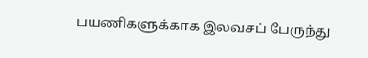பயணிகளுக்காக இலவசப் பேருந்து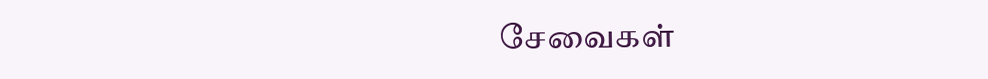சேவைகள்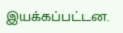இயக்கப்பட்டன.